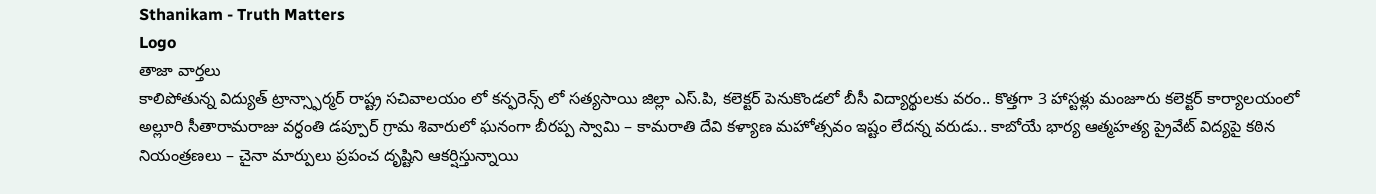Sthanikam - Truth Matters
Logo
తాజా వార్తలు
కాలిపోతున్న విద్యుత్ ట్రాన్స్ఫార్మర్ రాష్ట్ర సచివాలయం లో కన్ఫరెన్స్ లో సత్యసాయి జిల్లా ఎస్.పి, కలెక్టర్ పెనుకొండలో బీసీ విద్యార్థులకు వరం.. కొత్తగా 3 హాస్టళ్లు మంజూరు కలెక్టర్ కార్యాలయంలో అల్లూరి సీతారామరాజు వర్ధంతి డప్పూర్ గ్రామ శివారులో ఘనంగా బీరప్ప స్వామి – కామరాతి దేవి కళ్యాణ మహోత్సవం ఇష్టం లేదన్న వరుడు.. కాబోయే భార్య ఆత్మహత్య ప్రైవేట్ విద్యపై కఠిన నియంత్రణలు – చైనా మార్పులు ప్రపంచ దృష్టిని ఆకర్షిస్తున్నాయి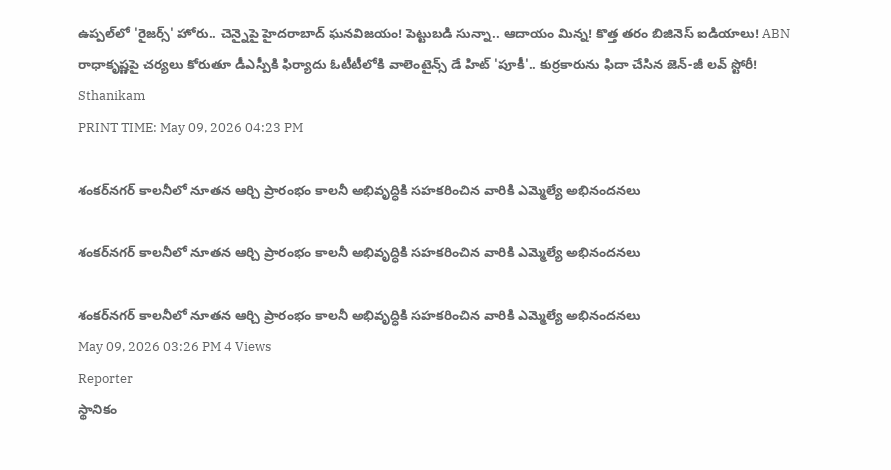ఉప్పల్‌లో 'రైజర్స్' హోరు.. చెన్నైపై హైదరాబాద్ ఘనవిజయం! పెట్టుబడి సున్నా.. ఆదాయం మిన్న! కొత్త తరం బిజినెస్ ఐడియాలు! ABN రాధాకృష్ణపై చర్యలు కోరుతూ డీఎస్పీకి ఫిర్యాదు ఓటీటీలోకి వాలెంటైన్స్ డే హిట్ 'పూకీ'.. కుర్రకారును ఫిదా చేసిన జెన్-జీ లవ్ స్టోరీ!
Sthanikam
PRINT TIME: May 09, 2026 04:23 PM

శంకర్‌నగర్ కాలనీలో నూతన ఆర్చి ప్రారంభం కాలనీ అభివృద్ధికి సహకరించిన వారికి ఎమ్మెల్యే అభినందనలు

శంకర్‌నగర్ కాలనీలో నూతన ఆర్చి ప్రారంభం కాలనీ అభివృద్ధికి సహకరించిన వారికి ఎమ్మెల్యే అభినందనలు

శంకర్‌నగర్ కాలనీలో నూతన ఆర్చి ప్రారంభం కాలనీ అభివృద్ధికి సహకరించిన వారికి ఎమ్మెల్యే అభినందనలు
May 09, 2026 03:26 PM 4 Views
Reporter
స్థానికం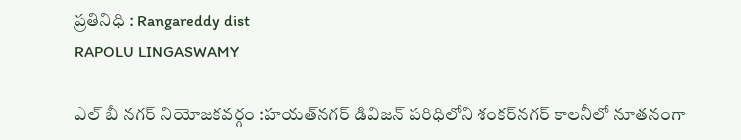ప్రతినిధి : Rangareddy dist
RAPOLU LINGASWAMY

ఎల్ బీ నగర్ నియోజకవర్గం :హయత్‌నగర్ డివిజన్ పరిధిలోని శంకర్‌నగర్ కాలనీలో నూతనంగా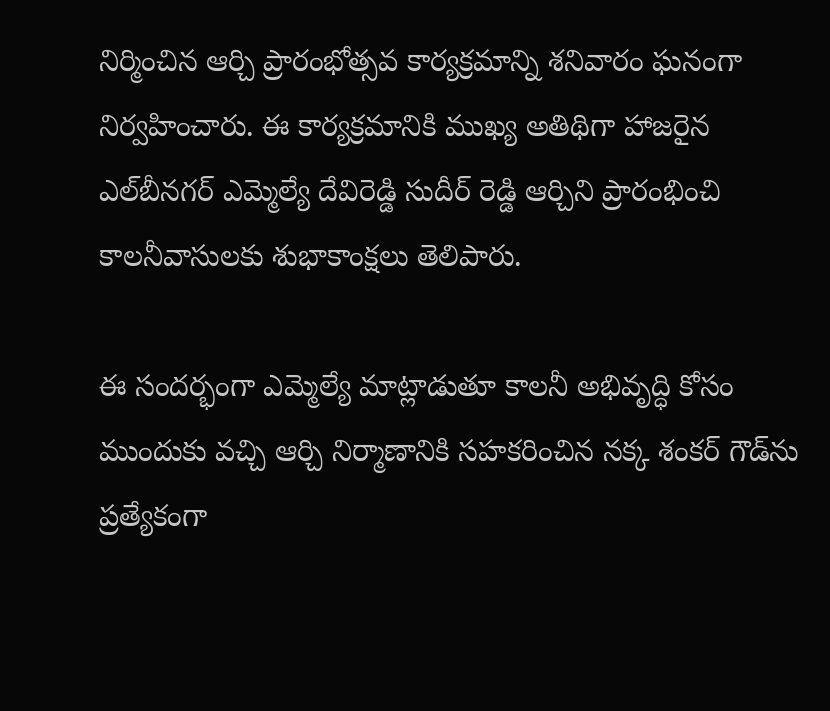నిర్మించిన ఆర్చి ప్రారంభోత్సవ కార్యక్రమాన్ని శనివారం ఘనంగా నిర్వహించారు. ఈ కార్యక్రమానికి ముఖ్య అతిథిగా హాజరైన ఎల్‌బీనగర్ ఎమ్మెల్యే దేవిరెడ్డి సుదీర్ రెడ్డి ఆర్చిని ప్రారంభించి కాలనీవాసులకు శుభాకాంక్షలు తెలిపారు.

ఈ సందర్భంగా ఎమ్మెల్యే మాట్లాడుతూ కాలనీ అభివృద్ధి కోసం ముందుకు వచ్చి ఆర్చి నిర్మాణానికి సహకరించిన నక్క శంకర్ గౌడ్‌ను ప్రత్యేకంగా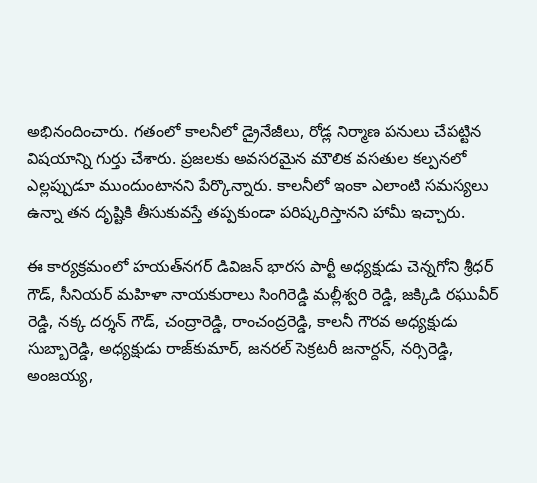అభినందించారు. గతంలో కాలనీలో డ్రైనేజీలు, రోడ్ల నిర్మాణ పనులు చేపట్టిన విషయాన్ని గుర్తు చేశారు. ప్రజలకు అవసరమైన మౌలిక వసతుల కల్పనలో ఎల్లప్పుడూ ముందుంటానని పేర్కొన్నారు. కాలనీలో ఇంకా ఎలాంటి సమస్యలు ఉన్నా తన దృష్టికి తీసుకువస్తే తప్పకుండా పరిష్కరిస్తానని హామీ ఇచ్చారు.

ఈ కార్యక్రమంలో హయత్‌నగర్ డివిజన్ భారస పార్టీ అధ్యక్షుడు చెన్నగోని శ్రీధర్ గౌడ్, సీనియర్ మహిళా నాయకురాలు సింగిరెడ్డి మల్లీశ్వరి రెడ్డి, జక్కిడి రఘువీర్ రెడ్డి, నక్క దర్శన్ గౌడ్, చంద్రారెడ్డి, రాంచంద్రరెడ్డి, కాలనీ గౌరవ అధ్యక్షుడు సుబ్బారెడ్డి, అధ్యక్షుడు రాజ్‌కుమార్, జనరల్ సెక్రటరీ జనార్దన్, నర్సిరెడ్డి, అంజయ్య,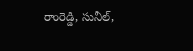రాంరెడ్డి, సునీల్,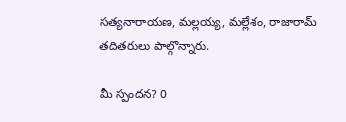సత్యనారాయణ, మల్లయ్య, మల్లేశం, రాజారామ్ తదితరులు పాల్గొన్నారు.

మీ స్పందన? 0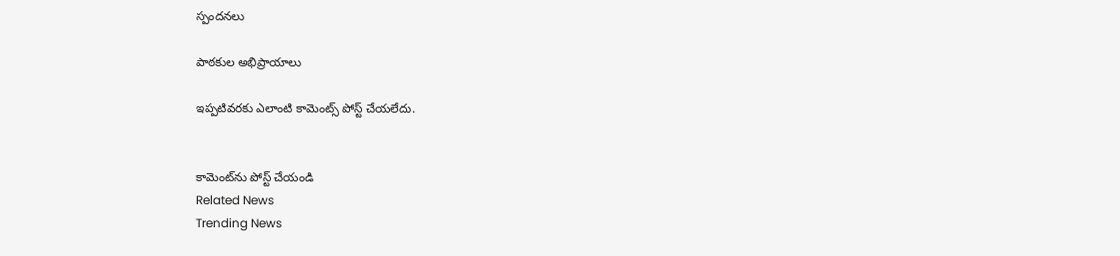స్పందనలు

పాఠకుల అభిప్రాయాలు

ఇప్పటివరకు ఎలాంటి కామెంట్స్ పోస్ట్ చేయలేదు.


కామెంట్‌ను పోస్ట్ చేయండి
Related News
Trending News